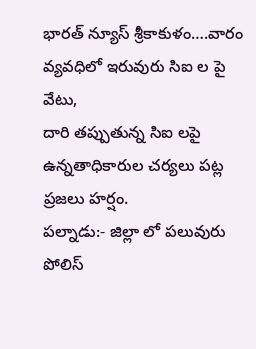భారత్ న్యూస్ శ్రీకాకుళం….వారం వ్యవధిలో ఇరువురు సిఐ ల పై వేటు,
దారి తప్పుతున్న సిఐ లపై ఉన్నతాధికారుల చర్యలు పట్ల ప్రజలు హర్షం.
పల్నాడు:- జిల్లా లో పలువురు పోలిస్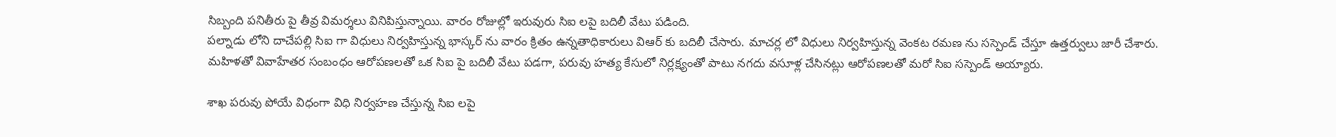సిబ్బంది పనితీరు పై తీవ్ర విమర్శలు వినిపిస్తున్నాయి. వారం రోజుల్లో ఇరువురు సిఐ లపై బదిలీ వేటు పడింది.
పల్నాడు లోని దాచేపల్లి సిఐ గా విధులు నిర్వహిస్తున్న భాస్కర్ ను వారం క్రితం ఉన్నతాధికారులు విఆర్ కు బదిలీ చేసారు. మాచర్ల లో విధులు నిర్వహిస్తున్న వెంకట రమణ ను సస్పెండ్ చేస్తూ ఉత్తర్వులు జారీ చేశారు.
మహిళతో వివాహేతర సంబంధం ఆరోపణలతో ఒక సిఐ పై బదిలీ వేటు పడగా, పరువు హత్య కేసులో నిర్లక్ష్యంతో పాటు నగదు వసూళ్ల చేసినట్లు ఆరోపణలతో మరో సిఐ సస్పెండ్ అయ్యారు.

శాఖ పరువు పోయే విధంగా విధి నిర్వహణ చేస్తున్న సిఐ లపై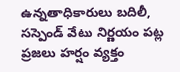ఉన్నతాధికారులు బదిలీ, సస్పెండ్ వేటు నిర్ణయం పట్ల ప్రజలు హర్షం వ్యక్తం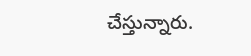చేస్తున్నారు.